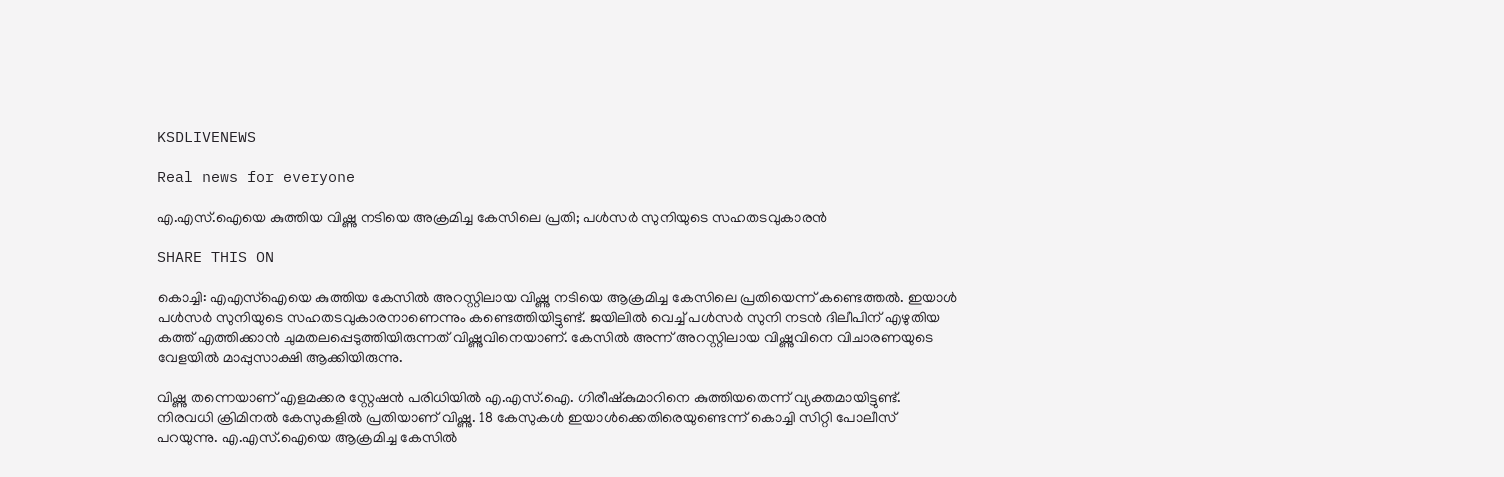KSDLIVENEWS

Real news for everyone

എ.എസ്.ഐയെ കുത്തിയ വിഷ്ണു നടിയെ അക്രമിച്ച കേസിലെ പ്രതി; പള്‍സര്‍ സുനിയുടെ സഹതടവുകാരന്‍

SHARE THIS ON

കൊച്ചി: എഎസ്ഐയെ കുത്തിയ കേസിൽ അറസ്റ്റിലായ വിഷ്ണു നടിയെ ആക്രമിച്ച കേസിലെ പ്രതിയെന്ന് കണ്ടെത്തൽ. ഇയാൾ പൾസർ സുനിയുടെ സഹതടവുകാരനാണെന്നും കണ്ടെത്തിയിട്ടുണ്ട്. ജയിലിൽ വെച്ച് പൾസർ സുനി നടൻ ദിലീപിന് എഴുതിയ കത്ത് എത്തിക്കാൻ ചുമതലപ്പെടുത്തിയിരുന്നത് വിഷ്ണുവിനെയാണ്. കേസിൽ അന്ന് അറസ്റ്റിലായ വിഷ്ണുവിനെ വിചാരണയുടെ വേളയിൽ മാപ്പുസാക്ഷി ആക്കിയിരുന്നു.

വിഷ്ണു തന്നെയാണ് എളമക്കര സ്റ്റേഷൻ പരിധിയിൽ എ.എസ്.ഐ. ഗിരീഷ്കുമാറിനെ കുത്തിയതെന്ന് വ്യക്തമായിട്ടുണ്ട്. നിരവധി ക്രിമിനൽ കേസുകളിൽ പ്രതിയാണ് വിഷ്ണു. 18 കേസുകൾ ഇയാൾക്കെതിരെയുണ്ടെന്ന് കൊച്ചി സിറ്റി പോലീസ് പറയുന്നു. എ.എസ്.ഐയെ ആക്രമിച്ച കേസിൽ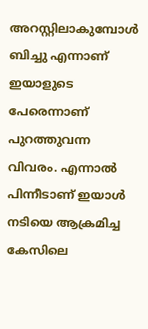അറസ്റ്റിലാകുമ്പോൾ ബിച്ചു എന്നാണ് ഇയാളുടെ പേരെന്നാണ് പുറത്തുവന്ന വിവരം. എന്നാൽ പിന്നീടാണ് ഇയാൾ നടിയെ ആക്രമിച്ച കേസിലെ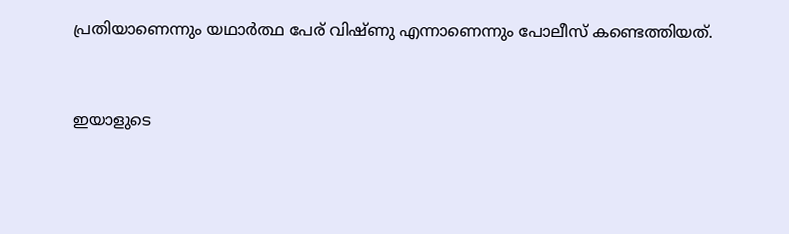പ്രതിയാണെന്നും യഥാർത്ഥ പേര് വിഷ്ണു എന്നാണെന്നും പോലീസ് കണ്ടെത്തിയത്.


ഇയാളുടെ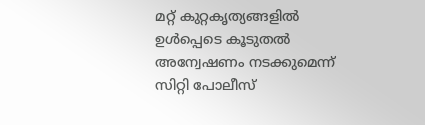മറ്റ് കുറ്റകൃത്യങ്ങളിൽ ഉൾപ്പെടെ കൂടുതൽ അന്വേഷണം നടക്കുമെന്ന് സിറ്റി പോലീസ്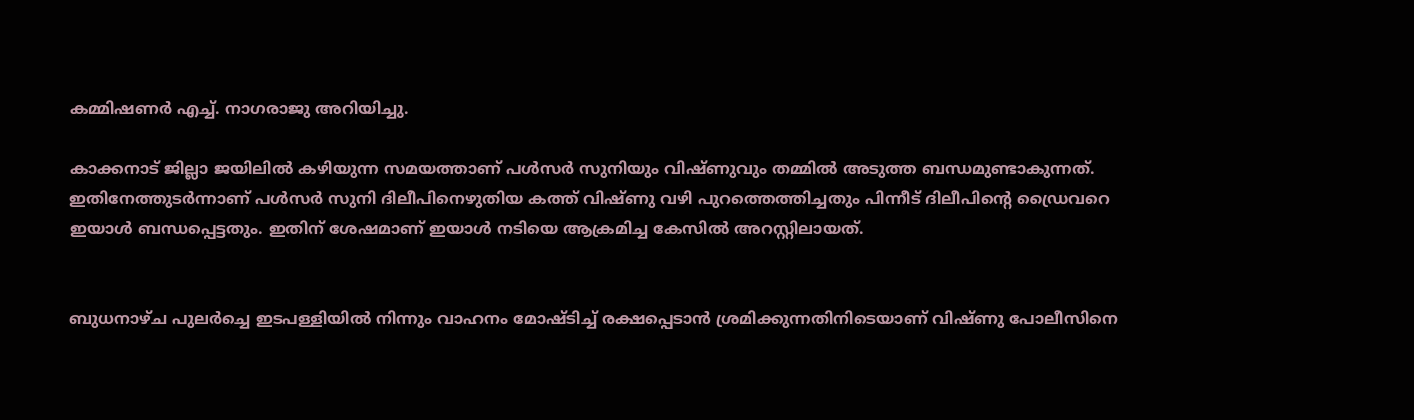കമ്മിഷണർ എച്ച്. നാഗരാജു അറിയിച്ചു.

കാക്കനാട് ജില്ലാ ജയിലിൽ കഴിയുന്ന സമയത്താണ് പൾസർ സുനിയും വിഷ്ണുവും തമ്മിൽ അടുത്ത ബന്ധമുണ്ടാകുന്നത്. ഇതിനേത്തുടർന്നാണ് പൾസർ സുനി ദിലീപിനെഴുതിയ കത്ത് വിഷ്ണു വഴി പുറത്തെത്തിച്ചതും പിന്നീട് ദിലീപിന്റെ ഡ്രൈവറെ ഇയാൾ ബന്ധപ്പെട്ടതും. ഇതിന് ശേഷമാണ് ഇയാൾ നടിയെ ആക്രമിച്ച കേസിൽ അറസ്റ്റിലായത്.


ബുധനാഴ്ച പുലർച്ചെ ഇടപള്ളിയിൽ നിന്നും വാഹനം മോഷ്ടിച്ച് രക്ഷപ്പെടാൻ ശ്രമിക്കുന്നതിനിടെയാണ് വിഷ്ണു പോലീസിനെ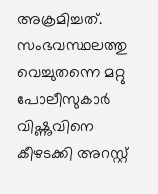അക്രമിച്ചത്. സംഭവസ്ഥലത്തു വെച്ചുതന്നെ മറ്റു പോലീസുകാർ വിഷ്ണുവിനെ കീഴടക്കി അറസ്റ്റ്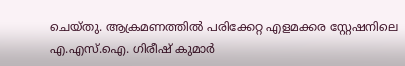ചെയ്തു. ആക്രമണത്തിൽ പരിക്കേറ്റ എളമക്കര സ്റ്റേഷനിലെ എ.എസ്.ഐ. ഗിരീഷ് കുമാർ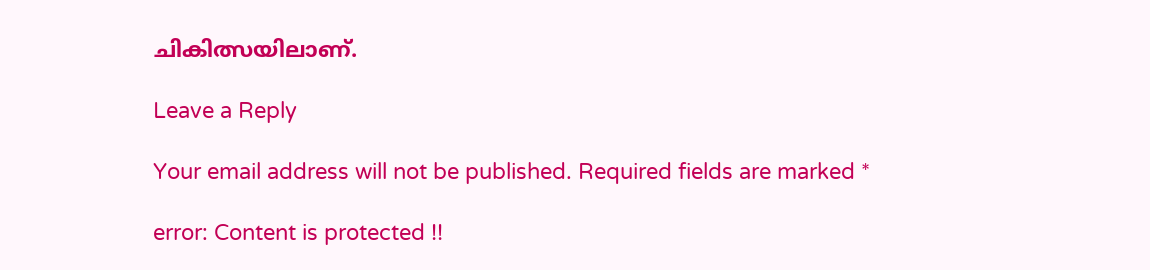ചികിത്സയിലാണ്.

Leave a Reply

Your email address will not be published. Required fields are marked *

error: Content is protected !!